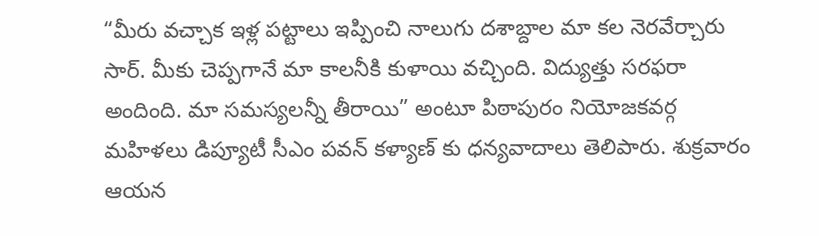“మీరు వచ్చాక ఇళ్ల పట్టాలు ఇప్పించి నాలుగు దశాబ్దాల మా కల నెరవేర్చారు సార్. మీకు చెప్పగానే మా కాలనీకి కుళాయి వచ్చింది. విద్యుత్తు సరఫరా అందింది. మా సమస్యలన్నీ తీరాయి” అంటూ పిఠాపురం నియోజకవర్గ మహిళలు డిప్యూటీ సీఎం పవన్ కళ్యాణ్ కు ధన్యవాదాలు తెలిపారు. శుక్రవారం ఆయన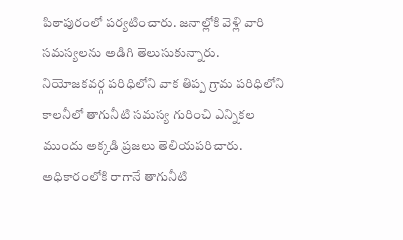పిఠాపురంలో పర్యటించారు. జనాల్లోకి వెళ్లి వారి సమస్యలను అడిగి తెలుసుకున్నారు.
నియోజకవర్గ పరిధిలోని వాక తిప్ప గ్రామ పరిధిలోని కాలనీలో తాగునీటి సమస్య గురించి ఎన్నికల ముందు అక్కడి ప్రజలు తెలియపరిచారు. అధికారంలోకి రాగానే తాగునీటి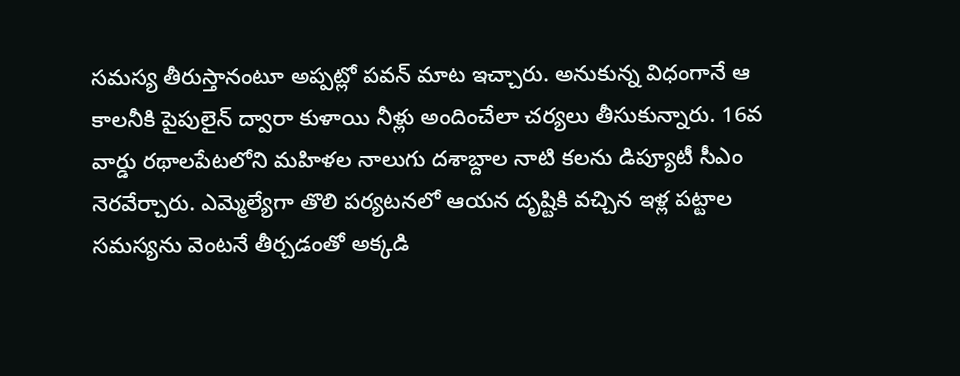సమస్య తీరుస్తానంటూ అప్పట్లో పవన్ మాట ఇచ్చారు. అనుకున్న విధంగానే ఆ కాలనీకి పైపులైన్ ద్వారా కుళాయి నీళ్లు అందించేలా చర్యలు తీసుకున్నారు. 16వ వార్డు రథాలపేటలోని మహిళల నాలుగు దశాబ్దాల నాటి కలను డిప్యూటీ సీఎం నెరవేర్చారు. ఎమ్మెల్యేగా తొలి పర్యటనలో ఆయన దృష్టికి వచ్చిన ఇళ్ల పట్టాల సమస్యను వెంటనే తీర్చడంతో అక్కడి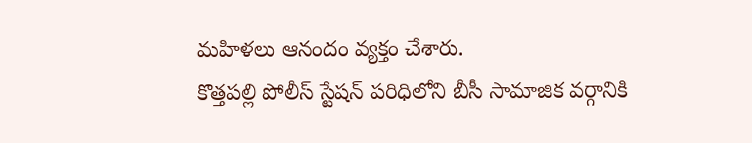మహిళలు ఆనందం వ్యక్తం చేశారు.
కొత్తపల్లి పోలీస్ స్టేషన్ పరిధిలోని బీసీ సామాజిక వర్గానికి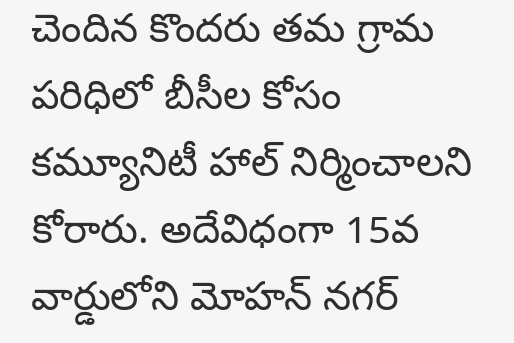చెందిన కొందరు తమ గ్రామ పరిధిలో బీసీల కోసం కమ్యూనిటీ హాల్ నిర్మించాలని కోరారు. అదేవిధంగా 15వ వార్డులోని మోహన్ నగర్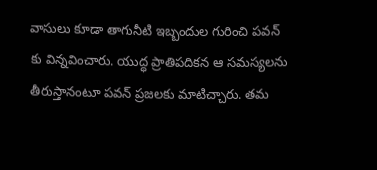వాసులు కూడా తాగునీటి ఇబ్బందుల గురించి పవన్ కు విన్నవించారు. యుద్ధ ప్రాతిపదికన ఆ సమస్యలను తీరుస్తానంటూ పవన్ ప్రజలకు మాటిచ్చారు. తమ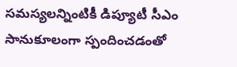సమస్యలన్నింటికీ డిప్యూటీ సీఎం సానుకూలంగా స్పందించడంతో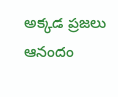అక్కడ ప్రజలు ఆనందం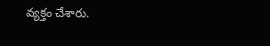వ్యక్తం చేశారు.